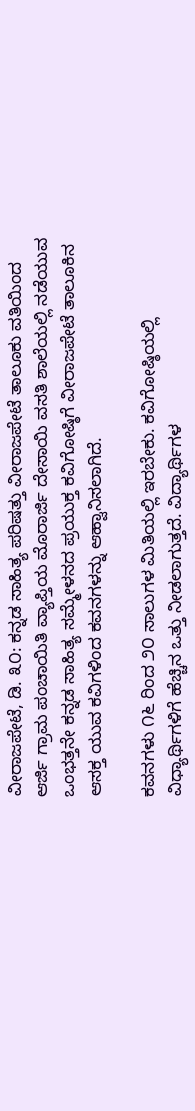ವೀರಾಜಪೇಟೆ, ಡಿ. ೩೦: ಕನ್ನಡ ಸಾಹಿತ್ಯ ಪರಿಷತ್ತು ವೀರಾಜಪೇಟೆ ತಾಲೂಕು ವತಿಯಿಂದ ಆರ್ಜಿ ಗ್ರಾಮ ಪಂಚಾಯಿತಿ ವ್ಯಾಪ್ತಿಯ ಮೊರಾರ್ಜಿ ದೇಸಾಯಿ ವಸತಿ ಶಾಲೆಯಲ್ಲಿ ನಡೆಯುವ ಒಂಭತ್ತನೇ ಕನ್ನಡ ಸಾಹಿತ್ಯ ಸಮ್ಮೇಳನದ ಪ್ರಯುಕ್ತ ಕವಿಗೋಷ್ಠಿಗೆ ವೀರಾಜಪೇಟೆ ತಾಲೂಕಿನ ಆಸಕ್ತ ಯುವ ಕವಿಗಳಿಂದ ಕವನಗಳನ್ನು ಆಹ್ವಾನಿಸಲಾಗಿದೆ.

ಕವನಗಳು ೧೬ ರಿಂದ ೨೦ ಸಾಲುಗಳ ಮಿತಿಯಲ್ಲಿ ಇರಬೇಕು. ಕವಿಗೋಷ್ಠಿಯಲ್ಲಿ ವಿಧ್ಯಾರ್ಥಿಗಳಿಗೆ ಹೆಚ್ಚಿನ ಒತ್ತು ನೀಡಲಾಗುತ್ತದೆ. ವಿದ್ಯಾರ್ಥಿಗಳ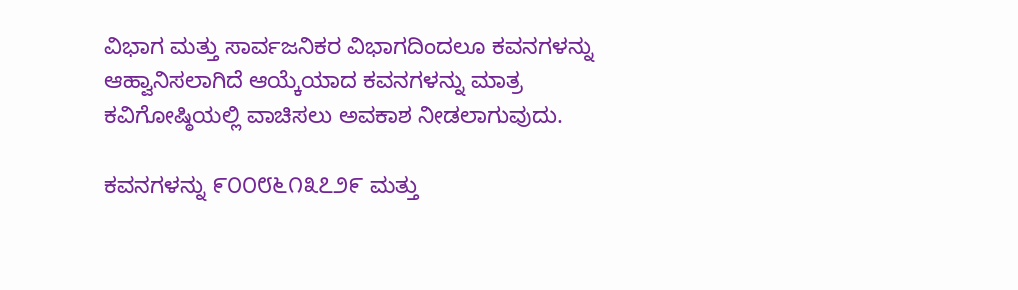ವಿಭಾಗ ಮತ್ತು ಸಾರ್ವಜನಿಕರ ವಿಭಾಗದಿಂದಲೂ ಕವನಗಳನ್ನು ಆಹ್ವಾನಿಸಲಾಗಿದೆ ಆಯ್ಕೆಯಾದ ಕವನಗಳನ್ನು ಮಾತ್ರ ಕವಿಗೋಷ್ಠಿಯಲ್ಲಿ ವಾಚಿಸಲು ಅವಕಾಶ ನೀಡಲಾಗುವುದು.

ಕವನಗಳನ್ನು ೯೦೦೮೬೧೩೭೨೯ ಮತ್ತು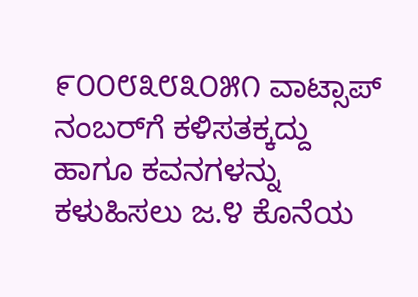೯೦೦೮೩೮೩೦೫೧ ವಾಟ್ಸಾಪ್ ನಂಬರ್‌ಗೆ ಕಳಿಸತಕ್ಕದ್ದು ಹಾಗೂ ಕವನಗಳನ್ನು ಕಳುಹಿಸಲು ಜ.೪ ಕೊನೆಯ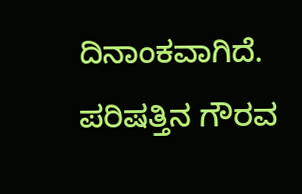ದಿನಾಂಕವಾಗಿದೆ. ಪರಿಷತ್ತಿನ ಗೌರವ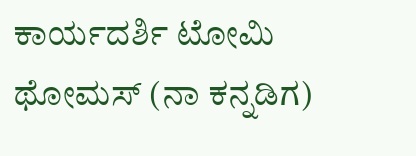ಕಾರ್ಯದರ್ಶಿ ಟೋಮಿ ಥೋಮಸ್ (ನಾ ಕನ್ನಡಿಗ)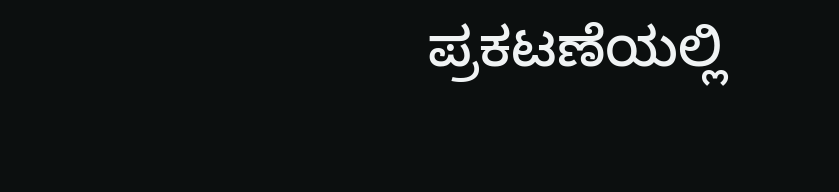ಪ್ರಕಟಣೆಯಲ್ಲಿ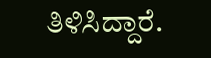ತಿಳಿಸಿದ್ದಾರೆ.